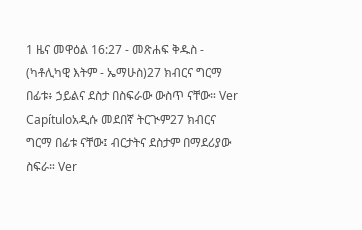1 ዜና መዋዕል 16:27 - መጽሐፍ ቅዱስ - (ካቶሊካዊ እትም - ኤማሁስ)27 ክብርና ግርማ በፊቱ፥ ኃይልና ደስታ በስፍራው ውስጥ ናቸው። Ver Capítuloአዲሱ መደበኛ ትርጒም27 ክብርና ግርማ በፊቱ ናቸው፤ ብርታትና ደስታም በማደሪያው ስፍራ። Ver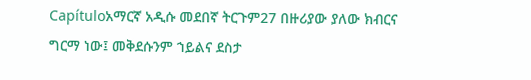Capítuloአማርኛ አዲሱ መደበኛ ትርጉም27 በዙሪያው ያለው ክብርና ግርማ ነው፤ መቅደሱንም ኀይልና ደስታ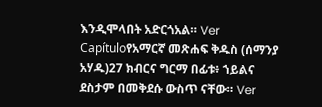እንዲሞላበት አድርጎአል። Ver Capítuloየአማርኛ መጽሐፍ ቅዱስ (ሰማንያ አሃዱ)27 ክብርና ግርማ በፊቱ፥ ኀይልና ደስታም በመቅደሱ ውስጥ ናቸው። Ver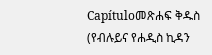Capítuloመጽሐፍ ቅዱስ (የብሉይና የሐዲስ ኪዳን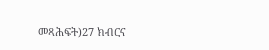መጻሕፍት)27 ክብርና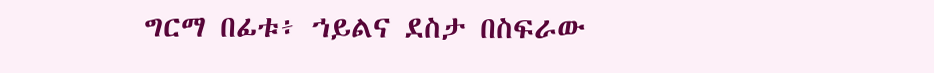ግርማ በፊቱ፥ ኀይልና ደስታ በስፍራው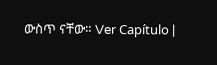ውስጥ ናቸው። Ver Capítulo |